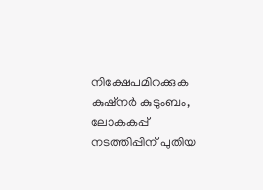നിക്ഷേപമിറക്കുക കുഷ്നര്‍ കുടുംബം, ലോകകപ്പ് നടത്തിപ്പിന് പുതിയ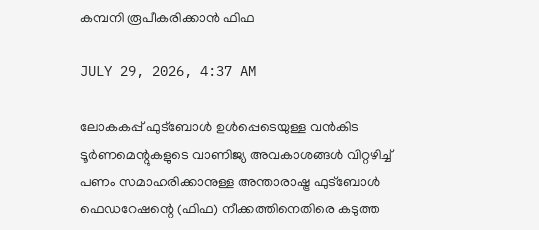കമ്പനി രൂപീകരിക്കാൻ ഫിഫ

JULY 29, 2026, 4:37 AM

ലോകകപ്പ് ഫുട്ബോൾ ഉൾപ്പെടെയുള്ള വൻകിട ടൂർണമെന്റുകളുടെ വാണിജ്യ അവകാശങ്ങൾ വിറ്റഴിച്ച് പണം സമാഹരിക്കാനുള്ള അന്താരാഷ്ട്ര ഫുട്ബോൾ ഫെഡറേഷന്റെ (ഫിഫ) നീക്കത്തിനെതിരെ കടുത്ത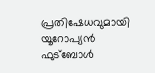പ്രതിഷേധവുമായി യൂറോപ്യൻ ഫുട്ബോൾ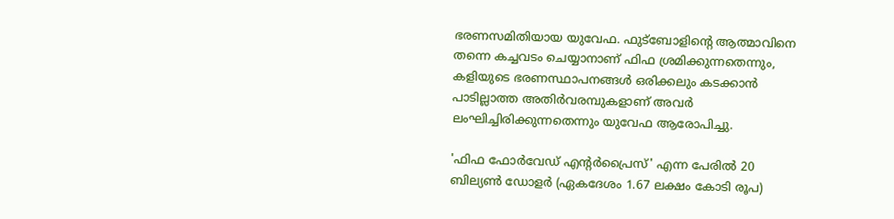ഭരണസമിതിയായ യുവേഫ. ഫുട്ബോളിന്റെ ആത്മാവിനെ തന്നെ കച്ചവടം ചെയ്യാനാണ് ഫിഫ ശ്രമിക്കുന്നതെന്നും, കളിയുടെ ഭരണസ്ഥാപനങ്ങൾ ഒരിക്കലും കടക്കാൻ പാടില്ലാത്ത അതിർവരമ്പുകളാണ് അവർ ലംഘിച്ചിരിക്കുന്നതെന്നും യുവേഫ ആരോപിച്ചു.

'ഫിഫ ഫോർവേഡ് എന്റർപ്രൈസ്' എന്ന പേരിൽ 20 ബില്യൺ ഡോളർ (ഏകദേശം 1.67 ലക്ഷം കോടി രൂപ)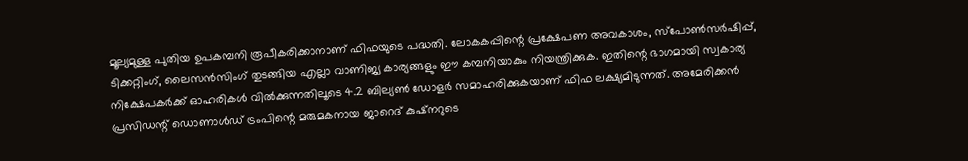മൂല്യമുള്ള പുതിയ ഉപകമ്പനി രൂപീകരിക്കാനാണ് ഫിഫയുടെ പദ്ധതി. ലോകകപ്പിന്റെ പ്രക്ഷേപണ അവകാശം, സ്‌പോൺസർഷിപ്പ്, ടിക്കറ്റിംഗ്, ലൈസൻസിംഗ് തുടങ്ങിയ എല്ലാ വാണിജ്യ കാര്യങ്ങളും ഈ കമ്പനിയാകും നിയന്ത്രിക്കുക. ഇതിന്റെ ഭാഗമായി സ്വകാര്യ നിക്ഷേപകർക്ക് ഓഹരികൾ വിൽക്കുന്നതിലൂടെ 4.2 ബില്യൺ ഡോളർ സമാഹരിക്കുകയാണ് ഫിഫ ലക്ഷ്യമിടുന്നത്. അമേരിക്കൻ പ്രസിഡന്റ് ഡൊണാൾഡ് ട്രംപിന്റെ മരുമകനായ ജാറെദ് കുഷ്നറുടെ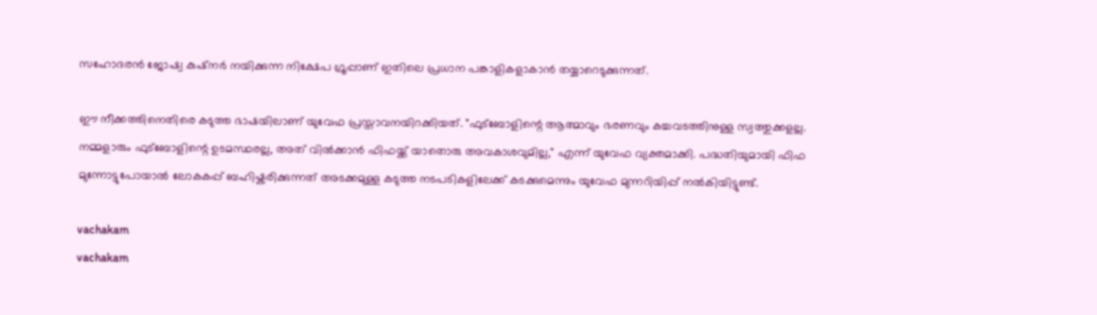സഹോദരൻ ജോഷ്വ കുഷ്നർ നയിക്കുന്ന നിക്ഷേപ ഗ്രൂപ്പാണ് ഇതിലെ പ്രധാന പങ്കാളികളാകാൻ തയ്യാറെടുക്കുന്നത്.

ഈ നീക്കത്തിനെതിരെ കടുത്ത ഭാഷയിലാണ് യുവേഫ പ്രസ്താവനയിറക്കിയത്. "ഫുട്ബോളിന്റെ ആത്മാവും ഭരണവും കച്ചവടത്തിനുള്ള സ്വത്തുക്കളല്ല. നമ്മളാരും ഫുട്ബോളിന്റെ ഉടമസ്ഥരല്ല, അത് വിൽക്കാൻ ഫിഫയ്ക്ക് യാതൊരു അവകാശവുമില്ല," എന്ന് യുവേഫ വ്യക്തമാക്കി. പദ്ധതിയുമായി ഫിഫ മുന്നോട്ടുപോയാൽ ലോകകപ്പ് ബഹിഷ്കരിക്കുന്നത് അടക്കമുള്ള കടുത്ത നടപടികളിലേക്ക് കടക്കുമെന്നും യുവേഫ മുന്നറിയിപ്പ് നൽകിയിട്ടുണ്ട്.

vachakam
vachakam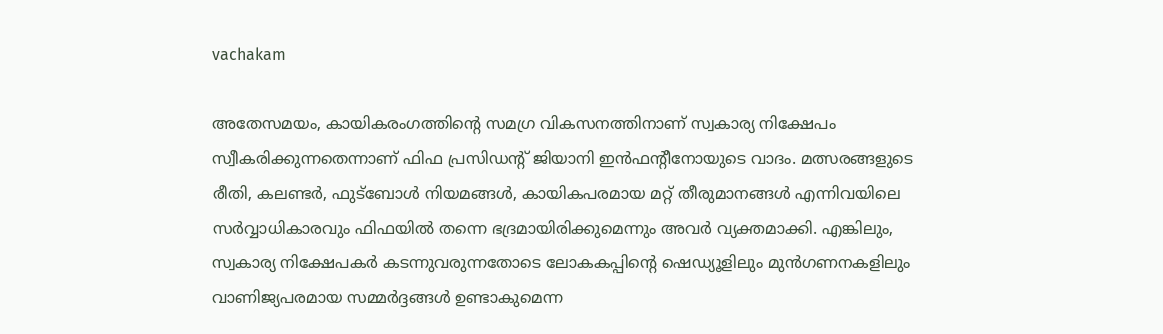vachakam

അതേസമയം, കായികരംഗത്തിന്റെ സമഗ്ര വികസനത്തിനാണ് സ്വകാര്യ നിക്ഷേപം സ്വീകരിക്കുന്നതെന്നാണ് ഫിഫ പ്രസിഡന്റ് ജിയാനി ഇൻഫന്റീനോയുടെ വാദം. മത്സരങ്ങളുടെ രീതി, കലണ്ടർ, ഫുട്ബോൾ നിയമങ്ങൾ, കായികപരമായ മറ്റ് തീരുമാനങ്ങൾ എന്നിവയിലെ സർവ്വാധികാരവും ഫിഫയിൽ തന്നെ ഭദ്രമായിരിക്കുമെന്നും അവർ വ്യക്തമാക്കി. എങ്കിലും, സ്വകാര്യ നിക്ഷേപകർ കടന്നുവരുന്നതോടെ ലോകകപ്പിന്റെ ഷെഡ്യൂളിലും മുൻഗണനകളിലും വാണിജ്യപരമായ സമ്മർദ്ദങ്ങൾ ഉണ്ടാകുമെന്ന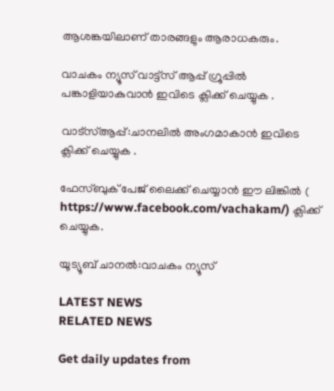ആശങ്കയിലാണ് താരങ്ങളും ആരാധകരും.

വാചകം ന്യൂസ് വാട്ട്സ് ആപ്പ് ഗ്രൂപ്പിൽ പങ്കാളിയാകുവാൻ ഇവിടെ ക്ലിക്ക് ചെയ്യുക .

വാട്സ്ആപ്പ്:ചാനലിൽ അംഗമാകാൻ ഇവിടെ ക്ലിക്ക് ചെയ്യുക .

ഫേസ്ബുക് പേജ് ലൈക്ക് ചെയ്യാൻ ഈ ലിങ്കിൽ (
https://www.facebook.com/vachakam/) ക്ലിക്ക് ചെയ്യുക.

യൂട്യൂബ് ചാനൽ:വാചകം ന്യൂസ്

LATEST NEWS
RELATED NEWS

Get daily updates from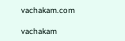vachakam.com

vachakam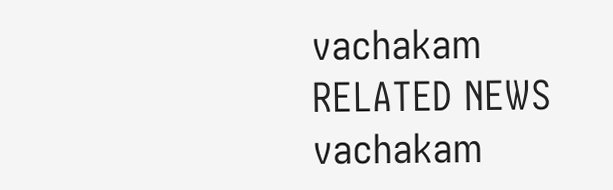vachakam
RELATED NEWS
vachakam